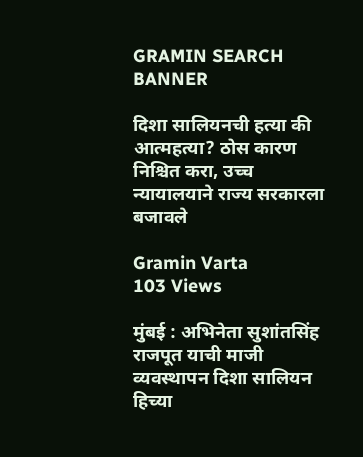GRAMIN SEARCH BANNER

दिशा सालियनची हत्या की आत्महत्या? ठोस कारण निश्चित करा, उच्च न्यायालयाने राज्य सरकारला बजावले

Gramin Varta
103 Views

मुंबई : अभिनेता सुशांतसिंह राजपूत याची माजी व्यवस्थापन दिशा सालियन हिच्या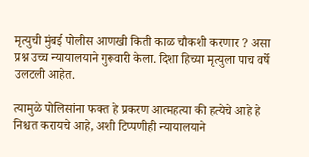मृत्युची मुंबई पोलीस आणखी किती काळ चौकशी करणार ? असा प्रश्न उच्च न्यायालयाने गुरूवारी केला. दिशा हिच्या मृत्युला पाच वर्षे उलटली आहेत.

त्यामुळे पोलिसांना फक्त हे प्रकरण आत्महत्या की हत्येचे आहे हे निश्चत करायचे आहे, अशी टिप्पणीही न्यायालयाने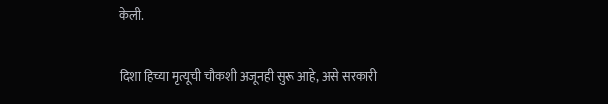केली.

दिशा हिच्या मृत्यूची चौकशी अजूनही सुरू आहे, असे सरकारी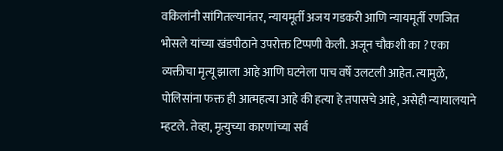वकिलांनी सांगितल्यानंतर, न्यायमूर्ती अजय गडकरी आणि न्यायमूर्ती रणजित भोसले यांच्या खंडपीठाने उपरोक्त टिप्पणी केली. अजून चौकशी का ? एका व्यक्तीचा मृत्यू झाला आहे आणि घटनेला पाच वर्षे उलटली आहेत. त्यामुळे, पोलिसांना फक्त ही आत्महत्या आहे की हत्या हे तपासचे आहे, असेही न्यायालयाने म्हटले. तेव्हा, मृत्युच्या कारणांच्या सर्व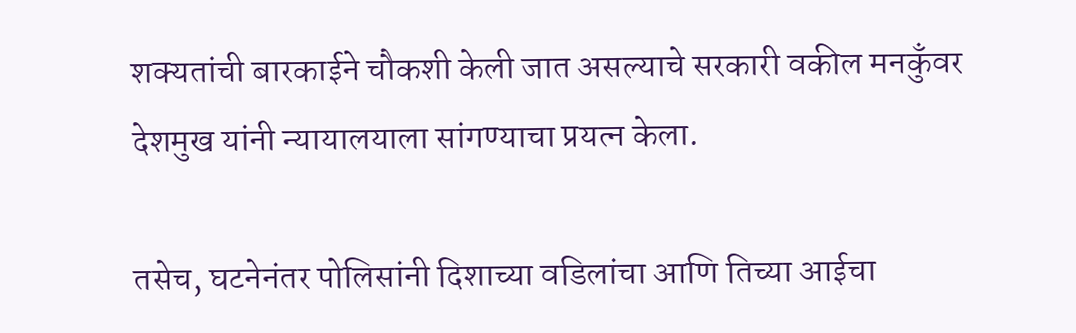शक्यतांची बारकाईने चौकशी केली जात असल्याचे सरकारी वकील मनकुँवर देशमुख यांनी न्यायालयाला सांगण्याचा प्रयत्न केला.

तसेच, घटनेनंतर पोलिसांनी दिशाच्या वडिलांचा आणि तिच्या आईचा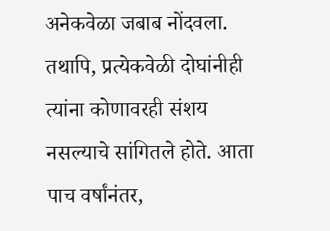अनेकवेळा जबाब नोंदवला. तथापि, प्रत्येकवेळी दोघांनीही त्यांना कोणावरही संशय नसल्याचे सांगितले होते. आता पाच वर्षांनंतर,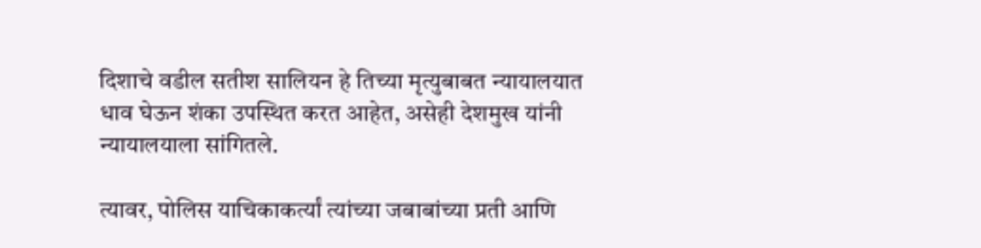दिशाचे वडील सतीश सालियन हे तिच्या मृत्युबाबत न्यायालयात धाव घेऊन शंका उपस्थित करत आहेत, असेही देशमुख यांनी न्यायालयाला सांगितले.

त्यावर, पोलिस याचिकाकर्त्यां त्यांच्या जबाबांच्या प्रती आणि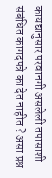कायद्यानुसार परवानगी असलेली तपासाशी संबंधित कागदपत्रे का देत नाहीत ? असा प्रश्न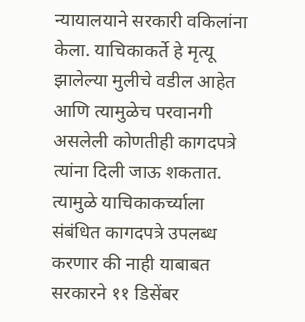न्यायालयाने सरकारी वकिलांना केला. याचिकाकर्ते हे मृत्यू झालेल्या मुलीचे वडील आहेत आणि त्यामुळेच परवानगी असलेली कोणतीही कागदपत्रे त्यांना दिली जाऊ शकतात. त्यामुळे याचिकाकर्च्याला संबंधित कागदपत्रे उपलब्ध करणार की नाही याबाबत सरकारने ११ डिसेंबर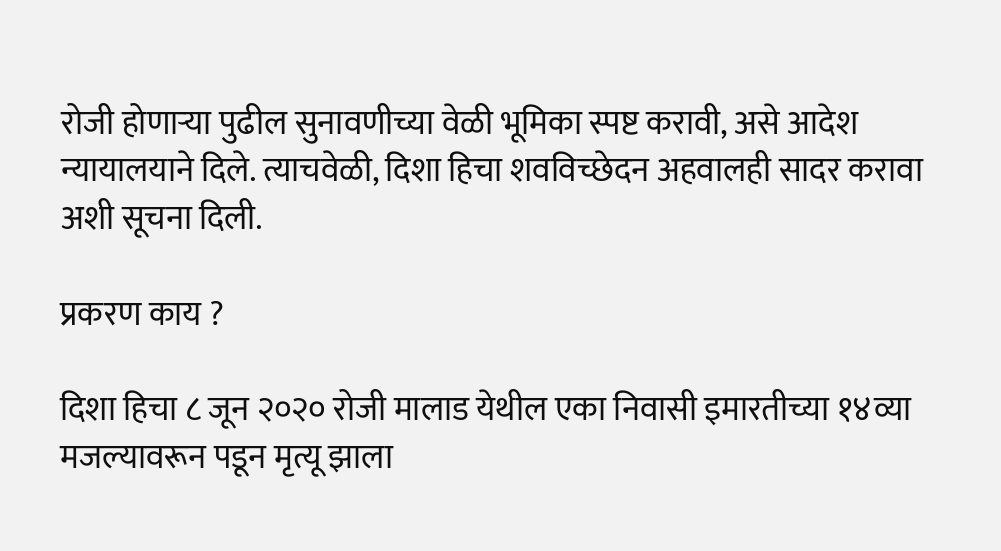रोजी होणाऱ्या पुढील सुनावणीच्या वेळी भूमिका स्पष्ट करावी, असे आदेश न्यायालयाने दिले. त्याचवेळी, दिशा हिचा शवविच्छेदन अहवालही सादर करावा अशी सूचना दिली.

प्रकरण काय ?

दिशा हिचा ८ जून २०२० रोजी मालाड येथील एका निवासी इमारतीच्या १४व्या मजल्यावरून पडून मृत्यू झाला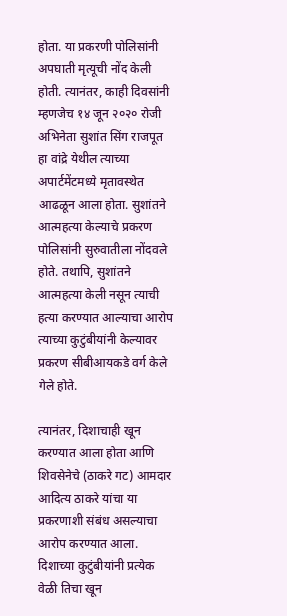होता. या प्रकरणी पोलिसांनी अपघाती मृत्यूची नोंद केली होती. त्यानंतर, काही दिवसांनी म्हणजेच १४ जून २०२० रोजी अभिनेता सुशांत सिंग राजपूत हा वांद्रे येथील त्याच्या अपार्टमेंटमध्ये मृतावस्थेत आढळून आला होता. सुशांतने आत्महत्या केल्याचे प्रकरण पोलिसांनी सुरुवातीला नोंदवले होते. तथापि, सुशांतने आत्महत्या केली नसून त्याची हत्या करण्यात आल्याचा आरोप त्याच्या कुटुंबीयांनी केल्यावर प्रकरण सीबीआयकडे वर्ग केले गेले होते.

त्यानंतर, दिशाचाही खून करण्यात आला होता आणि शिवसेनेचे (ठाकरे गट) आमदार आदित्य ठाकरे यांचा या प्रकरणाशी संबंध असल्याचा आरोप करण्यात आला. दिशाच्या कुटुंबीयांनी प्रत्येक वेळी तिचा खून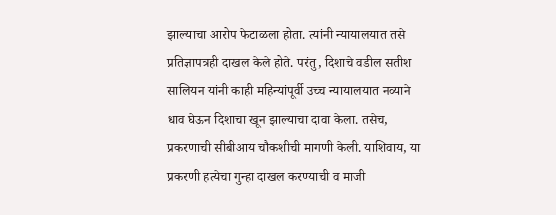झाल्याचा आरोप फेटाळला होता. त्यांनी न्यायालयात तसे प्रतिज्ञापत्रही दाखल केले होते. परंतु, दिशाचे वडील सतीश सालियन यांनी काही महिन्यांपूर्वी उच्च न्यायालयात नव्याने धाव घेऊन दिशाचा खून झाल्याचा दावा केला. तसेच, प्रकरणाची सीबीआय चौकशीची मागणी केली. याशिवाय, या प्रकरणी हत्येचा गुन्हा दाखल करण्याची व माजी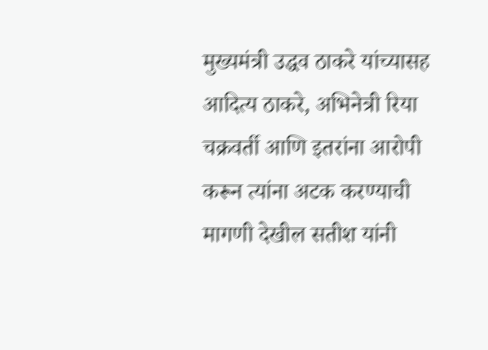मुख्यमंत्री उद्धव ठाकरे यांच्यासह आदित्य ठाकरे, अभिनेत्री रिया चक्रवर्ती आणि इतरांना आरोपी करून त्यांना अटक करण्याची मागणी देखील सतीश यांनी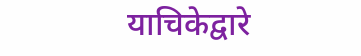याचिकेद्वारे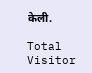केली.

Total Visitor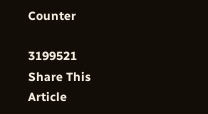Counter

3199521
Share This Article